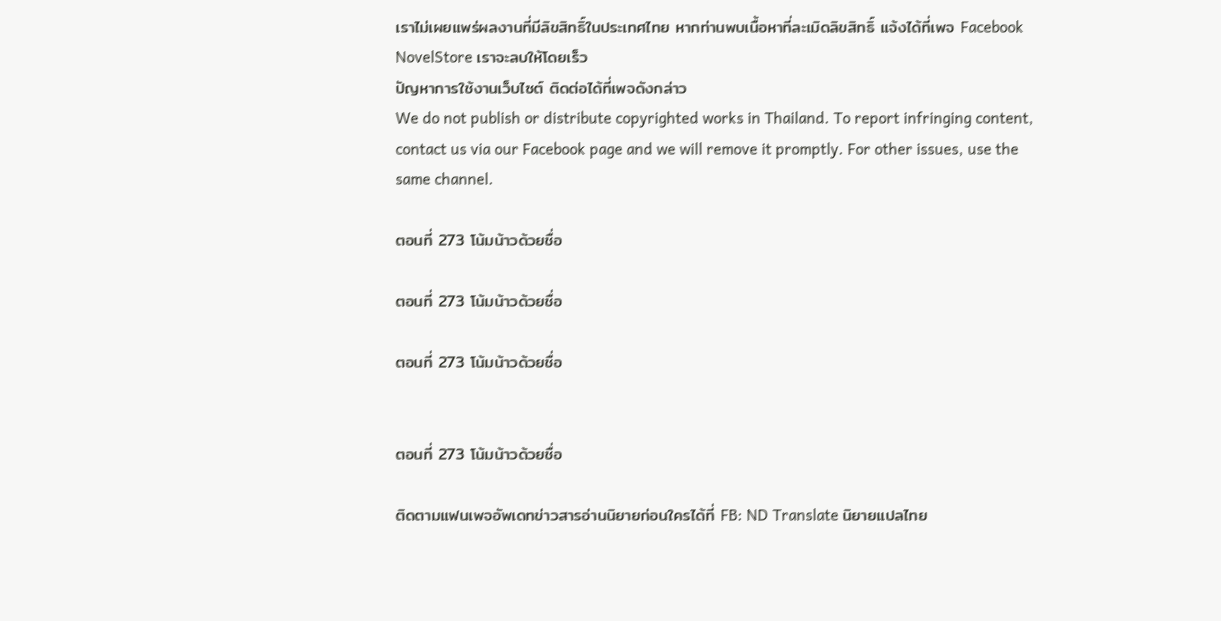เราไม่เผยแพร่ผลงานที่มีลิขสิทธิ์ในประเทศไทย หากท่านพบเนื้อหาที่ละเมิดลิขสิทธิ์ แจ้งได้ที่เพจ Facebook NovelStore เราจะลบให้โดยเร็ว
ปัญหาการใช้งานเว็บไซต์ ติดต่อได้ที่เพจดังกล่าว
We do not publish or distribute copyrighted works in Thailand. To report infringing content, contact us via our Facebook page and we will remove it promptly. For other issues, use the same channel.

ตอนที่ 273 โน้มน้าวด้วยชื่อ

ตอนที่ 273 โน้มน้าวด้วยชื่อ

ตอนที่ 273 โน้มน้าวด้วยชื่อ


ตอนที่ 273 โน้มน้าวด้วยชื่อ

ติดตามแฟนเพจอัพเดทข่าวสารอ่านนิยายก่อนใครได้ที่ FB: ND Translate นิยายแปลไทย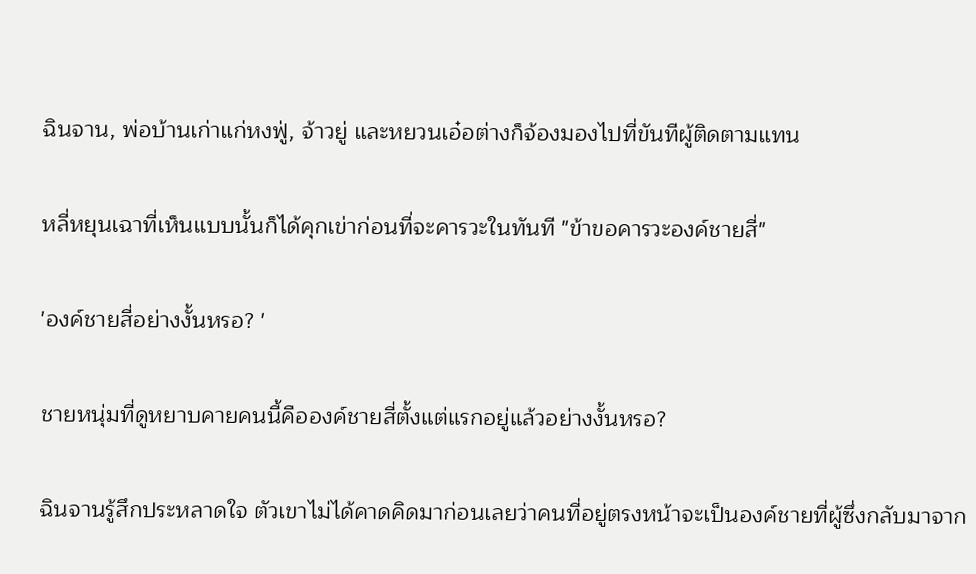ฉินจาน, พ่อบ้านเก่าแก่หงฟู่, จ้าวยู่ และหยวนเอ๋อต่างก็จ้องมองไปที่ขันทีผู้ติดตามแทน

หลี่หยุนเฉาที่เห็นแบบนั้นก็ได้คุกเข่าก่อนที่จะคารวะในทันที "ข้าขอคารวะองค์ชายสี่"

'องค์ชายสี่อย่างงั้นหรอ? '

ชายหนุ่มที่ดูหยาบคายคนนี้คือองค์ชายสี่ตั้งแต่แรกอยู่แล้วอย่างงั้นหรอ?

ฉินจานรู้สึกประหลาดใจ ตัวเขาไม่ได้คาดคิดมาก่อนเลยว่าคนที่อยู่ตรงหน้าจะเป็นองค์ชายที่ผู้ซึ่งกลับมาจาก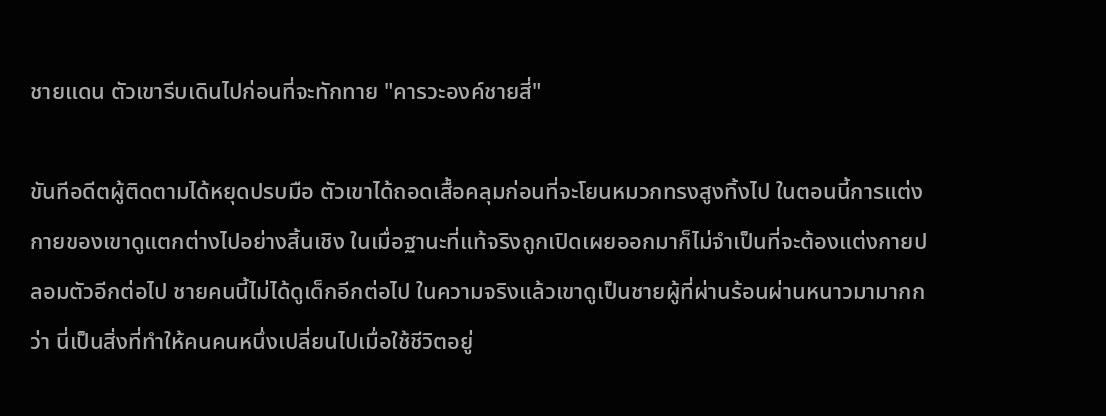ชายแดน ตัวเขารีบเดินไปก่อนที่จะทักทาย "คารวะองค์ชายสี่"

ขันทีอดีตผู้ติดตามได้หยุดปรบมือ ตัวเขาได้ถอดเสื้อคลุมก่อนที่จะโยนหมวกทรงสูงทิ้งไป ในตอนนี้การแต่งกายของเขาดูแตกต่างไปอย่างสิ้นเชิง ในเมื่อฐานะที่แท้จริงถูกเปิดเผยออกมาก็ไม่จำเป็นที่จะต้องแต่งกายปลอมตัวอีกต่อไป ชายคนนี้ไม่ได้ดูเด็กอีกต่อไป ในความจริงแล้วเขาดูเป็นชายผู้ที่ผ่านร้อนผ่านหนาวมามากกว่า นี่เป็นสิ่งที่ทำให้คนคนหนึ่งเปลี่ยนไปเมื่อใช้ชีวิตอยู่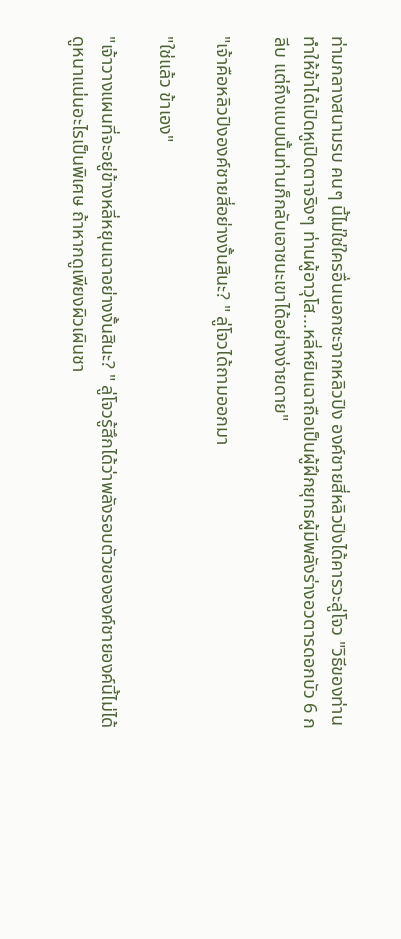ท่ามกลางสนามรบ คนๆ นี้ไม่ใช่ใครอื่นนอกซะจากหลิวปิง องค์ชายสี่หลิวปิงได้คารวะลู่โจว "วิธีของท่านทำให้ข้าได้เปิดหูเปิดตาจริงๆ ท่านผู้อาวุโส...หลี่หยินเฉาถือเป็นผู้ฝึกยุทธผู้มีพลังร่างอวตารดอกบัว 6 กลีบ แต่ถึงแบบนั้นท่านก็กลับเอาชนะเขาได้อย่างง่ายดาย"

"เจ้าคือหลิวปิงองค์ชายสี่อย่างงั้นสินะ? " ลู่โจวได้ถามออกมา

"ใช่แล้ว ข้าเอง"

"เจ้าวางแผนที่จะอยู่ข้างหลี่หยุนเฉาอย่างงั้นสินะ? " ลู่โจวรู้สึกได้ว่าพลังรอบตัวขององค์ชายองค์นี้ไม่ได้ดูหนาแน่นอะไรเป็นพิเศษ ถ้าหากดูเพียงผิวเผินชา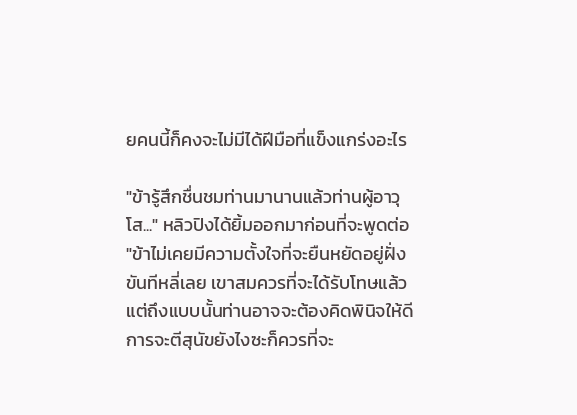ยคนนี้ก็คงจะไม่มีได้ฝีมือที่แข็งแกร่งอะไร

"ข้ารู้สึกชื่นชมท่านมานานแล้วท่านผู้อาวุโส..." หลิวปิงได้ยิ้มออกมาก่อนที่จะพูดต่อ "ข้าไม่เคยมีความตั้งใจที่จะยืนหยัดอยู่ฝั่งขันทีหลี่เลย เขาสมควรที่จะได้รับโทษแล้ว แต่ถึงแบบนั้นท่านอาจจะต้องคิดพินิจให้ดี การจะตีสุนัขยังไงซะก็ควรที่จะ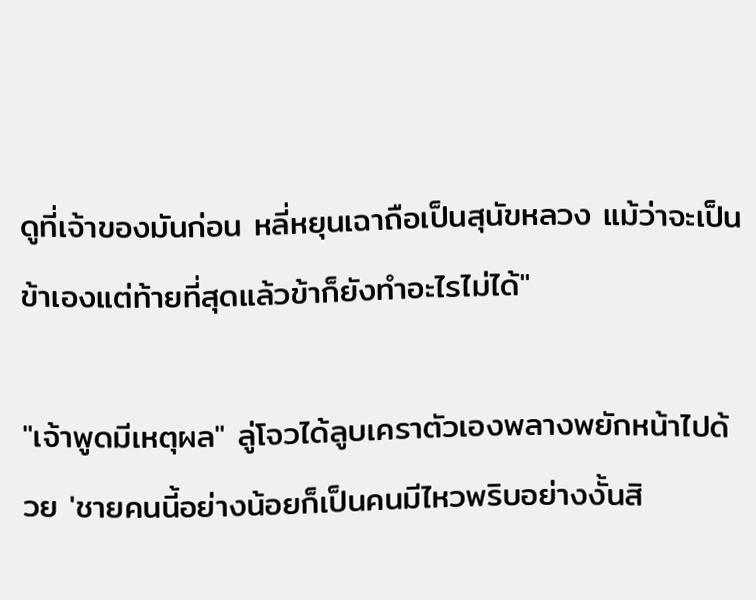ดูที่เจ้าของมันก่อน หลี่หยุนเฉาถือเป็นสุนัขหลวง แม้ว่าจะเป็นข้าเองแต่ท้ายที่สุดแล้วข้าก็ยังทำอะไรไม่ได้"

"เจ้าพูดมีเหตุผล" ลู่โจวได้ลูบเคราตัวเองพลางพยักหน้าไปด้วย 'ชายคนนี้อย่างน้อยก็เป็นคนมีไหวพริบอย่างงั้นสิ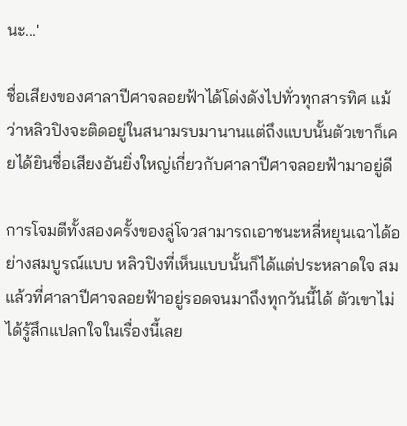นะ...'

ชื่อเสียงของศาลาปีศาจลอยฟ้าได้โด่งดังไปทั่วทุกสารทิศ แม้ว่าหลิวปิงจะติดอยู่ในสนามรบมานานแต่ถึงแบบนั้นตัวเขาก็เคยได้ยินชื่อเสียงอันยิ่งใหญ่เกี่ยวกับศาลาปีศาจลอยฟ้ามาอยู่ดี

การโจมตีทั้งสองครั้งของลู่โจวสามารถเอาชนะหลี่หยุนเฉาได้อย่างสมบูรณ์แบบ หลิวปิงที่เห็นแบบนั้นก็ได้แต่ประหลาดใจ สมแล้วที่ศาลาปีศาจลอยฟ้าอยู่รอดจนมาถึงทุกวันนี้ได้ ตัวเขาไม่ได้รู้สึกแปลกใจในเรื่องนี้เลย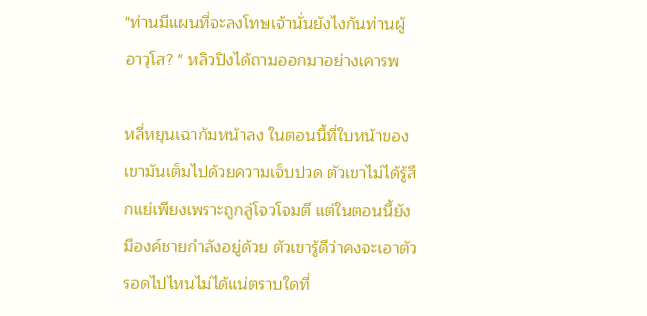"ท่านมีแผนที่จะลงโทษเจ้านั่นยังไงกันท่านผู้อาวุโส? " หลิวปิงได้ถามออกมาอย่างเคารพ

หลี่หยุนเฉาก้มหน้าลง ในตอนนี้ที่ใบหน้าของเขามันเต็มไปด้วยความเจ็บปวด ตัวเขาไม่ได้รู้สึกแย่เพียงเพราะถูกลู่โจวโจมตี แต่ในตอนนี้ยังมีองค์ชายกำลังอยู่ด้วย ตัวเขารู้ดีว่าคงจะเอาตัวรอดไปไหนไม่ได้แน่ตราบใดที่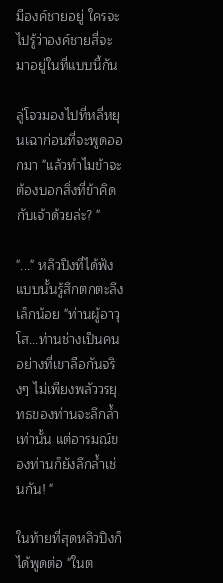มีองค์ชายอยู่ ใครจะไปรู้ว่าองค์ชายสี่จะมาอยู่ในที่แบบนี้กัน

ลู่โจวมองไปที่หลี่หยุนเฉาก่อนที่จะพูดออกมา "แล้วทำไมข้าจะต้องบอกสิ่งที่ข้าคิดกับเจ้าด้วยล่ะ? "

"..." หลิวปิงที่ได้ฟังแบบนั้นรู้สึกตกตะลึงเล็กน้อย "ท่านผู้อาวุโส...ท่านช่างเป็นคนอย่างที่เขาลือกันจริงๆ ไม่เพียงพลัววรยุทธของท่านจะลึกล้ำเท่านั้น แต่อารมณ์ของท่านก็ยังลึกล้ำเช่นกัน! "

ในท้ายที่สุดหลิวปิงก็ได้พูดต่อ "ในต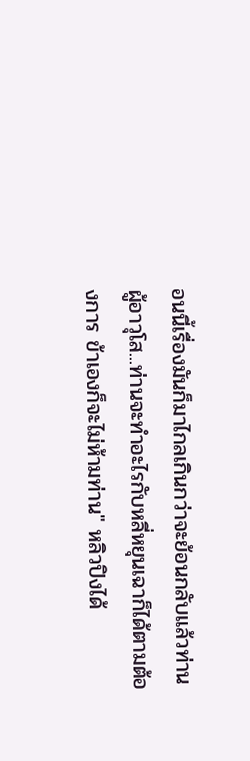อนนี้เรื่องมันก็มาไกลเกินกว่าจะย้อนกลับแล้วท่านผู้อาวุโส...ท่านจะทำอะไรกับหลี่หยุนเฉาก็ได้ตามต้องการ ข้าเองก็จะไม่ห้ามท่าน" หลิวปิงได้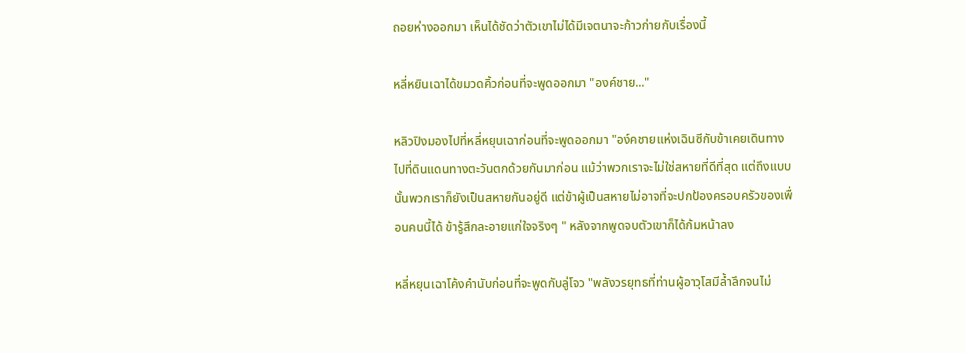ถอยห่างออกมา เห็นได้ชัดว่าตัวเขาไม่ได้มีเจตนาจะก้าวก่ายกับเรื่องนี้

หลี่หยินเฉาได้ขมวดคิ้วก่อนที่จะพูดออกมา "องค์ชาย..."

หลิวปิงมองไปที่หลี่หยุนเฉาก่อนที่จะพูดออกมา "อง์คชายแห่งเฉินซีกับข้าเคยเดินทางไปที่ดินแดนทางตะวันตกด้วยกันมาก่อน แม้ว่าพวกเราจะไม่ใช่สหายที่ดีที่สุด แต่ถึงแบบนั้นพวกเราก็ยังเป็นสหายกันอยู่ดี แต่ข้าผู้เป็นสหายไม่อาจที่จะปกป้องครอบครัวของเพื่อนคนนี้ได้ ข้ารู้สึกละอายแก่ใจจริงๆ " หลังจากพูดจบตัวเขาก็ได้ก้มหน้าลง

หลี่หยุนเฉาโค้งคำนับก่อนที่จะพูดกับลู่โจว "พลังวรยุทธที่ท่านผู้อาวุโสมีล้ำลึกจนไม่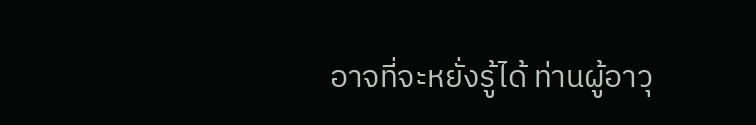อาจที่จะหยั่งรู้ได้ ท่านผู้อาวุ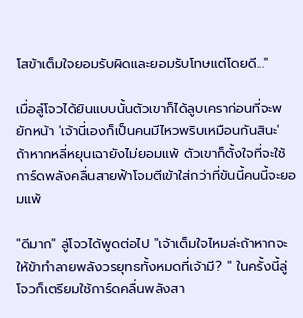โสข้าเต็มใจยอมรับผิดและยอมรับโทษแต่โดยดี..."

เมื่อลู๋โจวได้ยินแบบนั้นตัวเขาก็ได้ลูบเคราก่อนที่จะพยักหน้า 'เจ้านี่เองก็เป็นคนมีไหวพริบเหมือนกันสินะ' ถ้าหากหลี่หยุนเฉายังไม่ยอมแพ้ ตัวเขาก็ตั้งใจที่จะใช้การ์ดพลังคลื่นสายฟ้าโจมตีเข้าใส่กว่าที่ขันนี้คนนี้จะยอมแพ้

"ดีมาก" ลู่โจวได้พูดต่อไป "เจ้าเต็มใจไหมล่ะถ้าหากจะให้ข้าทำลายพลังวรยุทธทั้งหมดที่เจ้ามี? " ในครั้งนี้ลู่โจวก็เตรียมใช้การ์ดคลื่นพลังสา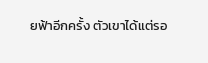ยฟ้าอีกครั้ง ตัวเขาได้แต่รอ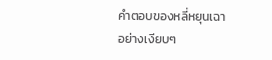คำตอบของหลี่หยุนเฉาอย่างเงียบๆ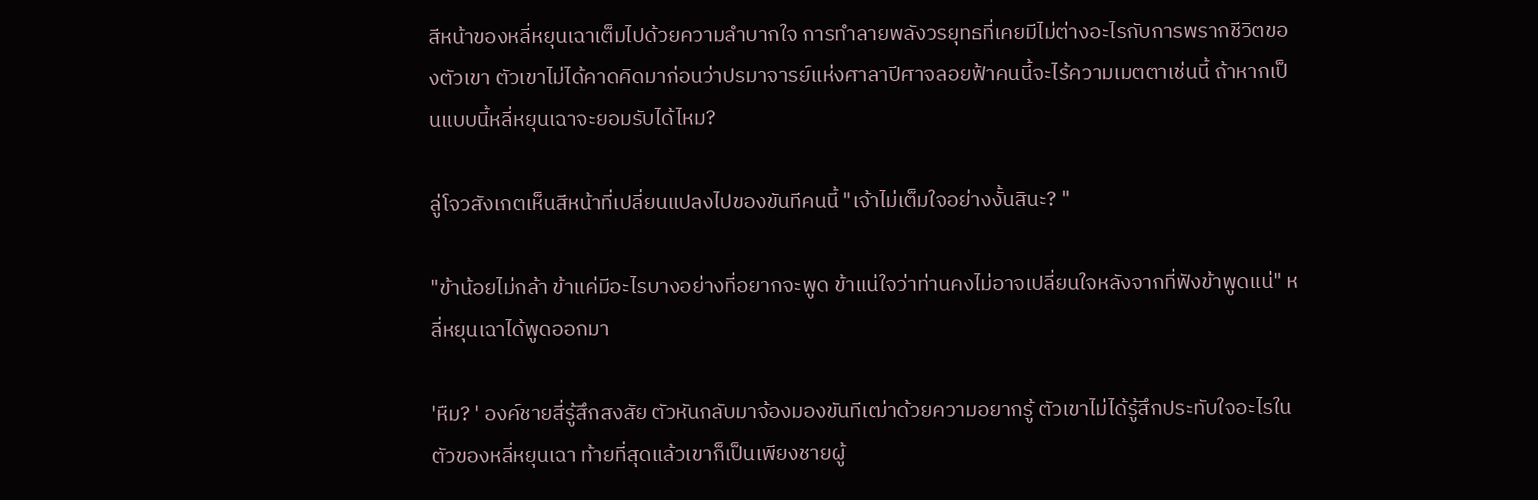สีหน้าของหลี่หยุนเฉาเต็มไปด้วยความลำบากใจ การทำลายพลังวรยุทธที่เคยมีไม่ต่างอะไรกับการพรากชีวิตของตัวเขา ตัวเขาไม่ได้คาดคิดมาก่อนว่าปรมาจารย์แห่งศาลาปีศาจลอยฟ้าคนนี้จะไร้ความเมตตาเช่นนี้ ถ้าหากเป็นแบบนี้หลี่หยุนเฉาจะยอมรับได้ไหม?

ลู่โจวสังเกตเห็นสีหน้าที่เปลี่ยนแปลงไปของขันทีคนนี้ "เจ้าไม่เต็มใจอย่างงั้นสินะ? "

"ข้าน้อยไม่กล้า ข้าแค่มีอะไรบางอย่างที่อยากจะพูด ข้าแน่ใจว่าท่านคงไม่อาจเปลี่ยนใจหลังจากที่ฟังข้าพูดแน่" หลี่หยุนเฉาได้พูดออกมา

'หืม? ' องค์ชายสี่รู้สึกสงสัย ตัวหันกลับมาจ้องมองขันทีเฒ่าด้วยความอยากรู้ ตัวเขาไม่ได้รู้สึกประทับใจอะไรในตัวของหลี่หยุนเฉา ท้ายที่สุดแล้วเขาก็เป็นเพียงชายผู้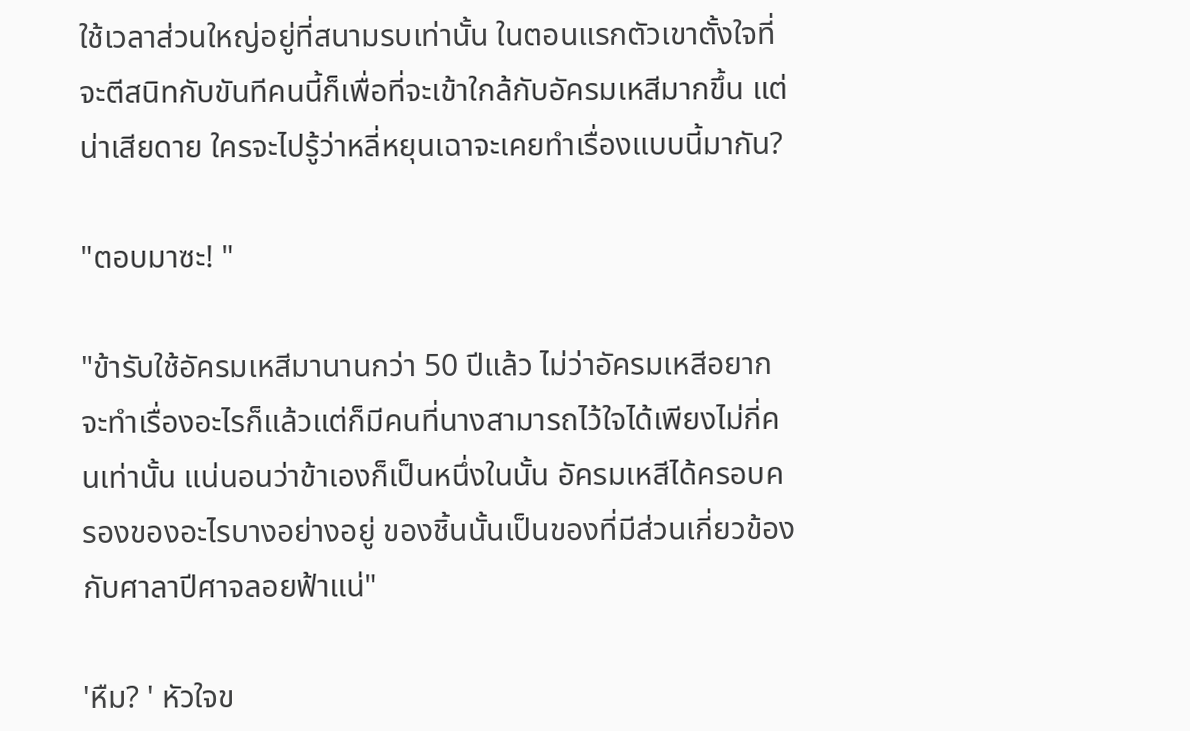ใช้เวลาส่วนใหญ่อยู่ที่สนามรบเท่านั้น ในตอนแรกตัวเขาตั้งใจที่จะตีสนิทกับขันทีคนนี้ก็เพื่อที่จะเข้าใกล้กับอัครมเหสีมากขึ้น แต่น่าเสียดาย ใครจะไปรู้ว่าหลี่หยุนเฉาจะเคยทำเรื่องแบบนี้มากัน?

"ตอบมาซะ! "

"ข้ารับใช้อัครมเหสีมานานกว่า 50 ปีแล้ว ไม่ว่าอัครมเหสีอยากจะทำเรื่องอะไรก็แล้วแต่ก็มีคนที่นางสามารถไว้ใจได้เพียงไม่กี่คนเท่านั้น แน่นอนว่าข้าเองก็เป็นหนึ่งในนั้น อัครมเหสีได้ครอบครองของอะไรบางอย่างอยู่ ของชิ้นนั้นเป็นของที่มีส่วนเกี่ยวข้องกับศาลาปีศาจลอยฟ้าแน่"

'หืม? ' หัวใจข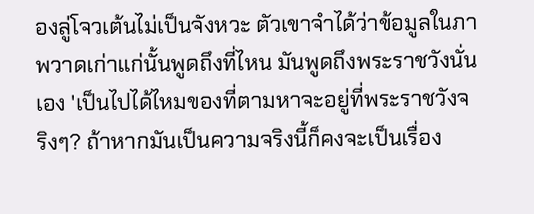องลู่โจวเต้นไม่เป็นจังหวะ ตัวเขาจำได้ว่าข้อมูลในภาพวาดเก่าแก่นั้นพูดถึงที่ไหน มันพูดถึงพระราชวังนั่นเอง 'เป็นไปได้ไหมของที่ตามหาจะอยู่ที่พระราชวังจริงๆ? ถ้าหากมันเป็นความจริงนี้ก็คงจะเป็นเรื่อง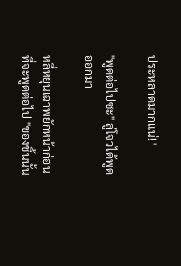ประหลาดมากแน่! '

"พูดต่อไปซะ" ลู่โจวได้พูดออกมา

หลี่หยุนเฉาพยักหน้าก่อนที่จะพูดต่อไป "ของชิ้นนั้น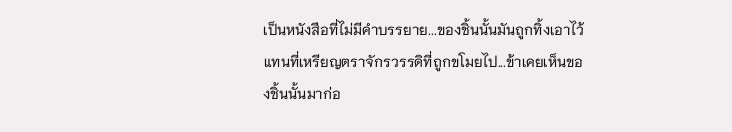เป็นหนังสือที่ไม่มีคำบรรยาย...ของชิ้นนั้นมันถูกทิ้งเอาไว้แทนที่เหรียญตราจักรวรรดิที่ถูกขโมยไป...ข้าเคยเห็นของชิ้นนั้นมาก่อ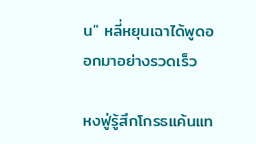น" หลี่หยุนเฉาได้พูดออกมาอย่างรวดเร็ว

หงฟู่รู้สึกโกรธแค้นแท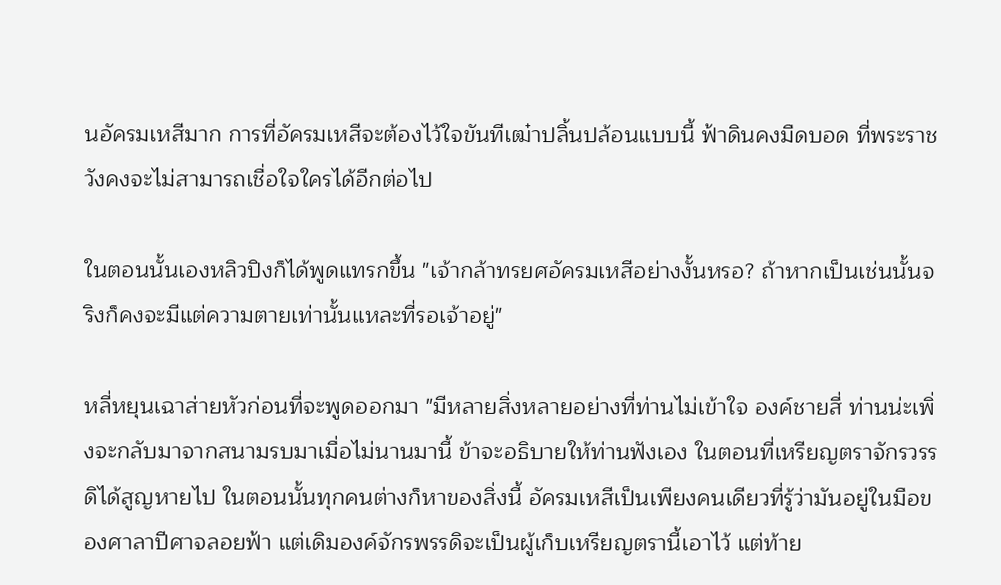นอัครมเหสีมาก การที่อัครมเหสีจะต้องไว้ใจขันทีเฒ๋าปลิ้นปล้อนแบบนี้ ฟ้าดินคงมืดบอด ที่พระราชวังคงจะไม่สามารถเชื่อใจใครได้อีกต่อไป

ในตอนนั้นเองหลิวปิงก็ได้พูดแทรกขึ้น "เจ้ากล้าทรยศอัครมเหสีอย่างงั้นหรอ? ถ้าหากเป็นเช่นนั้นจริงก็คงจะมีแต่ความตายเท่านั้นแหละที่รอเจ้าอยู่"

หลี่หยุนเฉาส่ายหัวก่อนที่จะพูดออกมา "มีหลายสิ่งหลายอย่างที่ท่านไม่เข้าใจ องค์ชายสี่ ท่านน่ะเพิ่งจะกลับมาจากสนามรบมาเมื่อไม่นานมานี้ ข้าจะอธิบายให้ท่านฟังเอง ในตอนที่เหรียญตราจักรวรรดิได้สูญหายไป ในตอนนั้นทุกคนต่างก็หาของสิ่งนี้ อัครมเหสีเป็นเพียงคนเดียวที่รู้ว่ามันอยู่ในมือของศาลาปีศาจลอยฟ้า แต่เดิมองค์จักรพรรดิจะเป็นผู้เก็บเหรียญตรานี้เอาไว้ แต่ท้าย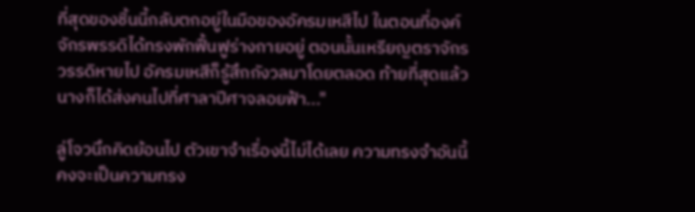ที่สุดของชิ้นนี้กลับตกอยู่ในมือของอัครมเหสีไป ในตอนที่องค์จักรพรรดิได้ทรงพักฟื้นฟูร่างกายอยู่ ตอนนั้นเหรียญตราจักรวรรดิหายไป อัครมเหสีก็รู้สึกกังวลมาโดยตลอด ท้ายที่สุดแล้วนางก็ได้ส่งคนไปที่ศาลาปีศาจลอยฟ้า..."

ลู่โจวนึกคิดย้อนไป ตัวเขาจำเรื่องนี้ไม่ได้เลย ความทรงจำอันนี้คงจะเป็นความทรง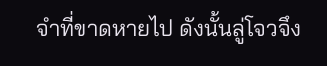จำที่ขาดหายไป ดังนั้นลู่โจวจึง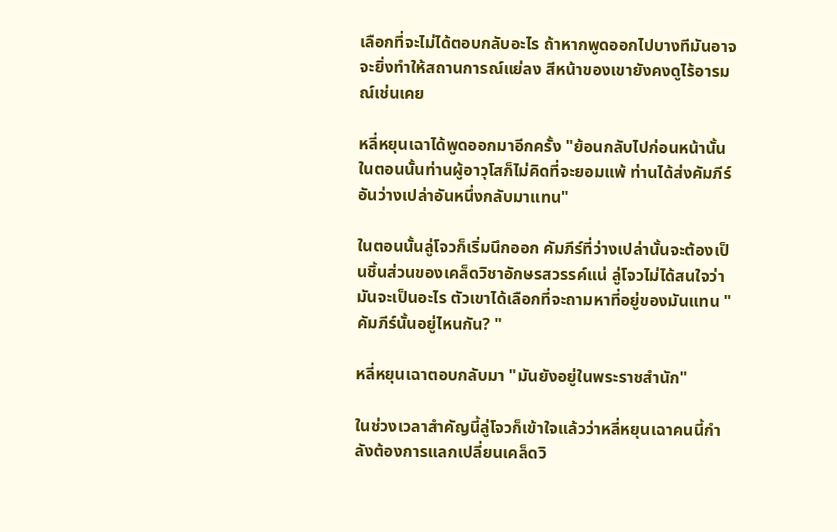เลือกที่จะไม่ได้ตอบกลับอะไร ถ้าหากพูดออกไปบางทีมันอาจจะยิ่งทำให้สถานการณ์แย่ลง สีหน้าของเขายังคงดูไร้อารมณ์เช่นเคย

หลี่หยุนเฉาได้พูดออกมาอีกครั้ง "ย้อนกลับไปก่อนหน้านั้น ในตอนนั้นท่านผู้อาวุโสก็ไม่คิดที่จะยอมแพ้ ท่านได้ส่งคัมภีร์อันว่างเปล่าอันหนึ่งกลับมาแทน"

ในตอนนั้นลู่โจวก็เริ่มนึกออก คัมภีร์ที่ว่างเปล่านั้นจะต้องเป็นชิ้นส่วนของเคล็ดวิชาอักษรสวรรค์แน่ ลู่โจวไม่ได้สนใจว่ามันจะเป็นอะไร ตัวเขาได้เลือกที่จะถามหาที่อยู่ของมันแทน "คัมภีร์นั้นอยู่ไหนกัน? "

หลี่หยุนเฉาตอบกลับมา "มันยังอยู่ในพระราชสำนัก"

ในช่วงเวลาสำคัญนี้ลู่โจวก็เข้าใจแล้วว่าหลี่หยุนเฉาคนนี้กำลังต้องการแลกเปลี่ยนเคล็ดวิ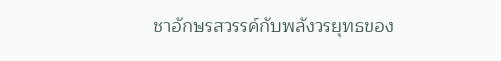ชาอักษรสวรรค์กับพลังวรยุทธของ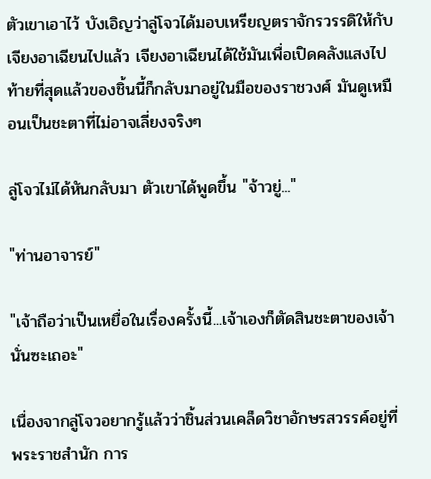ตัวเขาเอาไว้ บังเอิญว่าลู่โจวได้มอบเหรียญตราจักรวรรดิให้กับเจียงอาเฉียนไปแล้ว เจียงอาเฉียนได้ใช้มันเพื่อเปิดคลังแสงไป ท้ายที่สุดแล้วของชิ้นนี้ก็กลับมาอยู่ในมือของราชวงศ์ มันดูเหมือนเป็นชะตาที่ไม่อาจเลี่ยงจริงๆ

ลู่โจวไม่ได้หันกลับมา ตัวเขาได้พูดขึ้น "จ้าวยู่..."

"ท่านอาจารย์"

"เจ้าถือว่าเป็นเหยื่อในเรื่องครั้งนี้...เจ้าเองก็ตัดสินชะตาของเจ้านั่นซะเถอะ"

เนื่องจากลู่โจวอยากรู้แล้วว่าชิ้นส่วนเคล็ดวิชาอักษรสวรรค์อยู่ที่พระราชสำนัก การ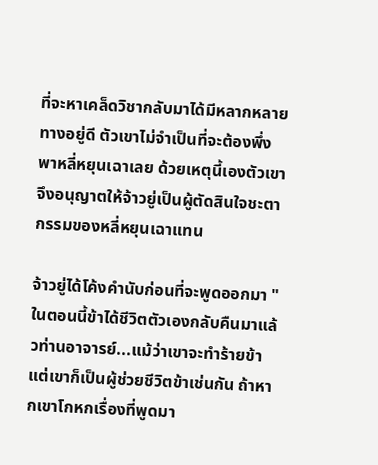ที่จะหาเคล็ดวิชากลับมาได้มีหลากหลายทางอยู่ดี ตัวเขาไม่จำเป็นที่จะต้องพึ่งพาหลี่หยุนเฉาเลย ด้วยเหตุนี้เองตัวเขาจึงอนุญาตให้จ้าวยู่เป็นผู้ตัดสินใจชะตากรรมของหลี่หยุนเฉาแทน

จ้าวยู่ได้โค้งคำนับก่อนที่จะพูดออกมา "ในตอนนี้ข้าได้ชีวิตตัวเองกลับคืนมาแล้วท่านอาจารย์...แม้ว่าเขาจะทำร้ายข้าแต่เขาก็เป็นผู้ช่วยชีวิตข้าเช่นกัน ถ้าหากเขาโกหกเรื่องที่พูดมา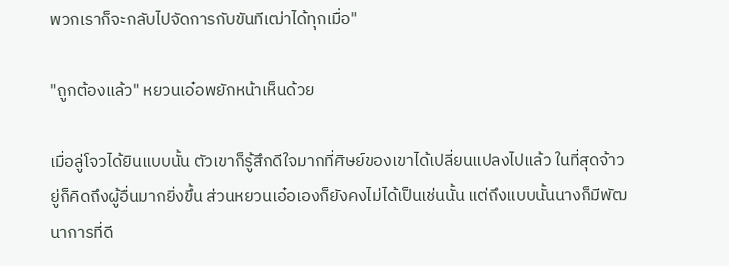พวกเราก็จะกลับไปจัดการกับขันทีเฒ่าได้ทุกเมื่อ"

"ถูกต้องแล้ว" หยวนเอ๋อพยักหน้าเห็นด้วย

เมื่อลู่โจวได้ยินแบบนั้น ตัวเขาก็รู้สึกดีใจมากที่ศิษย์ของเขาได้เปลี่ยนแปลงไปแล้ว ในที่สุดจ้าวยู่ก็คิดถึงผู้อื่นมากยิ่งขึ้น ส่วนหยวนเอ๋อเองก็ยังคงไม่ได้เป็นเช่นนั้น แต่ถึงแบบนั้นนางก็มีพัฒนาการที่ดี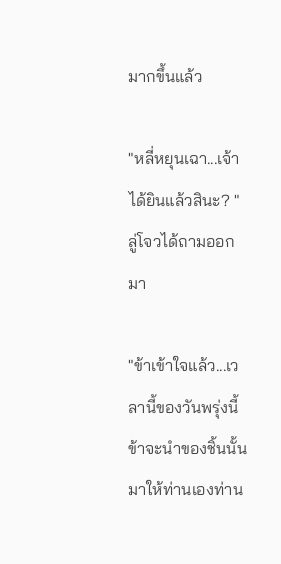มากขึ้นแล้ว

"หลี่หยุนเฉา...เจ้าได้ยินแล้วสินะ? " ลู่โจวได้ถามออกมา

"ข้าเข้าใจแล้ว...เวลานี้ของวันพรุ่งนี้ข้าจะนำของชิ้นนั้นมาให้ท่านเองท่าน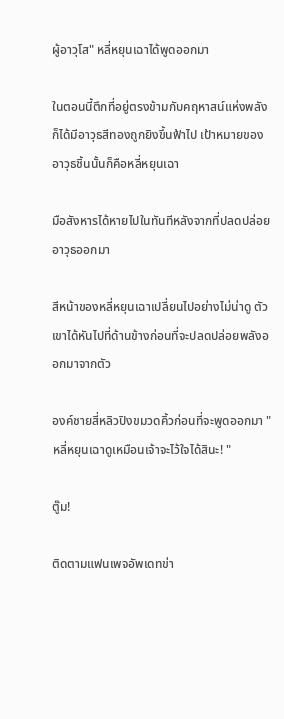ผู้อาวุโส" หลี่หยุนเฉาได้พูดออกมา

ในตอนนี้ตึกที่อยู่ตรงข้ามกับคฤหาสน์แห่งพลังก็ได้มีอาวุธสีทองถูกยิงขึ้นฟ้าไป เป้าหมายของอาวุธชิ้นนั้นก็คือหลี่หยุนเฉา

มือสังหารได้หายไปในทันทีหลังจากที่ปลดปล่อยอาวุธออกมา

สีหน้าของหลี่หยุนเฉาเปลี่ยนไปอย่างไม่น่าดู ตัวเขาได้หันไปที่ด้านข้างก่อนที่จะปลดปล่อยพลังออกมาจากตัว

องค์ชายสี่หลิวปิงขมวดคิ้วก่อนที่จะพูดออกมา "หลี่หยุนเฉาดูเหมือนเจ้าจะไว้ใจได้สินะ! "

ตู๊ม!

ติดตามแฟนเพจอัพเดทข่า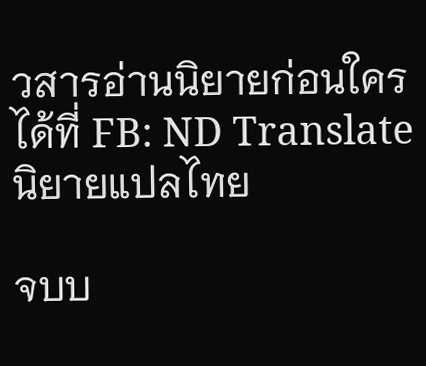วสารอ่านนิยายก่อนใครได้ที่ FB: ND Translate นิยายแปลไทย

จบบ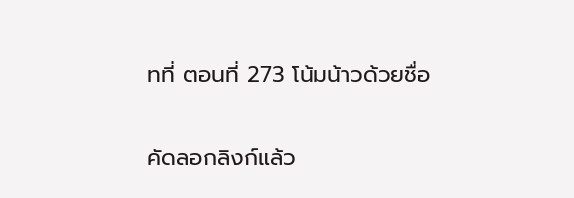ทที่ ตอนที่ 273 โน้มน้าวด้วยชื่อ

คัดลอกลิงก์แล้ว